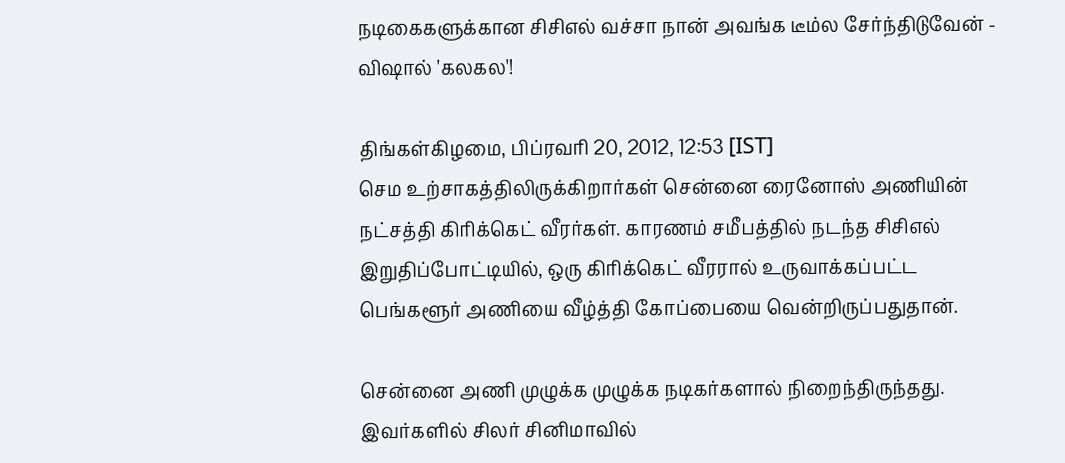நடிகைகளுக்கான சிசிஎல் வச்சா நான் அவங்க டீம்ல சேர்ந்திடுவேன் - விஷால் 'கலகல'!

திங்கள்கிழமை, பிப்ரவரி 20, 2012, 12:53 [IST]
செம உற்சாகத்திலிருக்கிறார்கள் சென்னை ரைனோஸ் அணியின் நட்சத்தி கிரிக்கெட் வீரர்கள். காரணம் சமீபத்தில் நடந்த சிசிஎல் இறுதிப்போட்டியில், ஒரு கிரிக்கெட் வீரரால் உருவாக்கப்பட்ட பெங்களூர் அணியை வீழ்த்தி கோப்பையை வென்றிருப்பதுதான்.

சென்னை அணி முழுக்க முழுக்க நடிகர்களால் நிறைந்திருந்தது. இவர்களில் சிலர் சினிமாவில்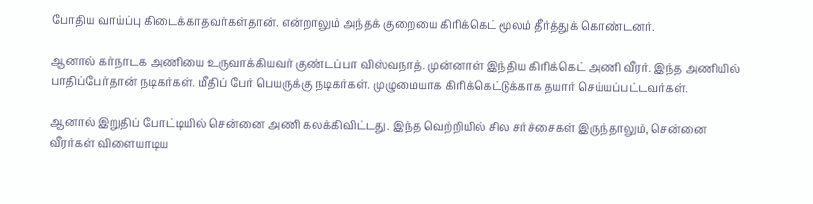போதிய வாய்ப்பு கிடைக்காதவர்கள்தான். என்றாலும் அந்தக் குறையை கிரிக்கெட் மூலம் தீர்த்துக் கொண்டனர்.

ஆனால் கர்நாடக அணியை உருவாக்கியவர் குண்டப்பா விஸ்வநாத். முன்னாள் இந்திய கிரிக்கெட் அணி வீரர். இந்த அணியில் பாதிப்பேர்தான் நடிகர்கள். மீதிப் பேர் பெயருக்கு நடிகர்கள். முழுமையாக கிரிக்கெட்டுக்காக தயார் செய்யப்பட்டவர்கள்.

ஆனால் இறுதிப் போட்டியில் சென்னை அணி கலக்கிவிட்டது. இந்த வெற்றியில் சில சர்ச்சைகள் இருந்தாலும், சென்னை வீரர்கள் விளையாடிய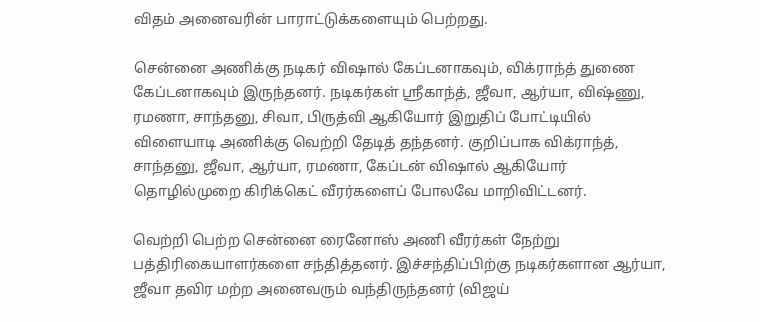விதம் அனைவரின் பாராட்டுக்களையும் பெற்றது.

சென்னை அணிக்கு நடிகர் விஷால் கேப்டனாகவும், விக்ராந்த் துணை கேப்டனாகவும் இருந்தனர். நடிகர்கள் ஸ்ரீகாந்த், ஜீவா, ஆர்யா, விஷ்ணு, ரமணா, சாந்தனு, சிவா, பிருத்வி ஆகியோர் இறுதிப் போட்டியில் விளையாடி அணிக்கு வெற்றி தேடித் தந்தனர். குறிப்பாக விக்ராந்த், சாந்தனு, ஜீவா, ஆர்யா, ரமணா, கேப்டன் விஷால் ஆகியோர் தொழில்முறை கிரிக்கெட் வீரர்களைப் போலவே மாறிவிட்டனர்.

வெற்றி பெற்ற சென்னை ரைனோஸ் அணி வீரர்கள் நேற்று பத்திரிகையாளர்களை சந்தித்தனர். இச்சந்திப்பிற்கு நடிகர்களான ஆர்யா, ஜீவா தவிர மற்ற அனைவரும் வந்திருந்தனர் (விஜய்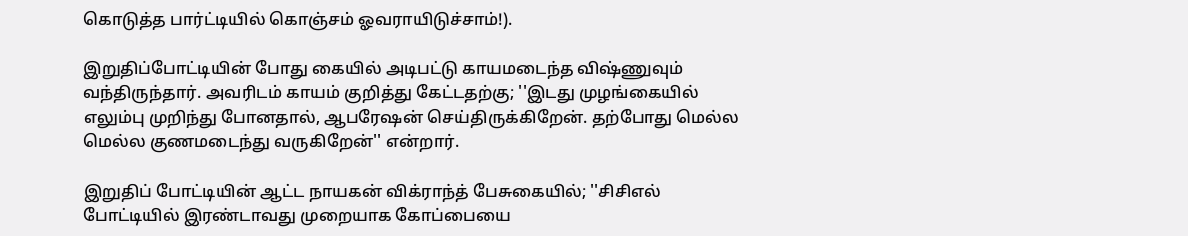கொடுத்த பார்ட்டியில் கொஞ்சம் ஓவராயிடுச்சாம்!).

இறுதிப்போட்டியின் போது கையில் அடிபட்டு காயமடைந்த விஷ்ணுவும் வந்திருந்தார். அவரிடம் காயம் குறித்து கேட்டதற்கு; ''இடது முழங்கையில் எலும்பு முறிந்து போனதால், ஆபரேஷன் செய்திருக்கிறேன். தற்போது மெல்ல மெல்ல குணமடைந்து வருகிறேன்'' என்றார்.

இறுதிப் போட்டியின் ஆட்ட நாயகன் விக்ராந்த் பேசுகையில்; ''சிசிஎல் போட்டியில் இரண்டாவது முறையாக கோப்பையை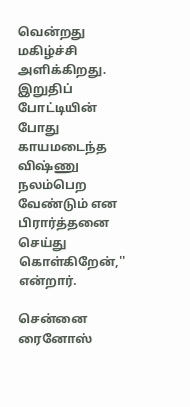வென்றது மகிழ்ச்சி அளிக்கிறது. இறுதிப் போட்டியின் போது காயமடைந்த விஷ்ணு நலம்பெற வேண்டும் என பிரார்த்தனை செய்து கொள்கிறேன்,'' என்றார்.

சென்னை ரைனோஸ்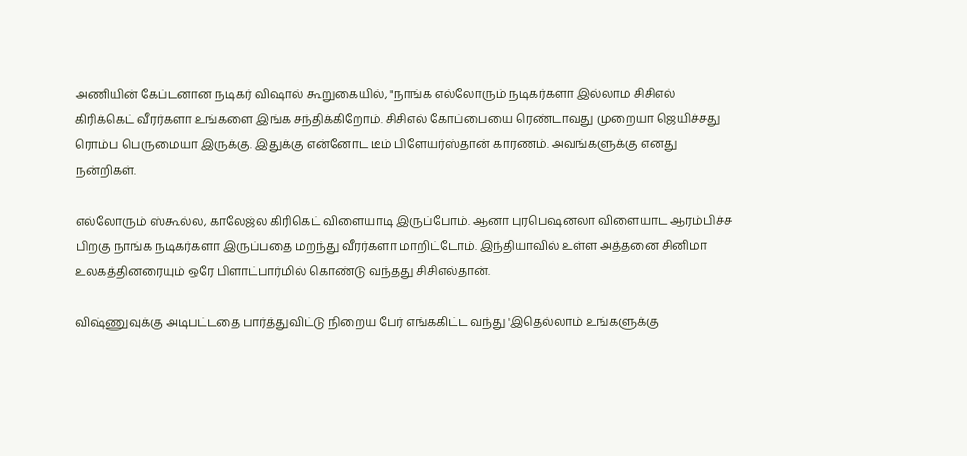அணியின் கேப்டனான நடிகர் விஷால் கூறுகையில், "நாங்க எல்லோரும் நடிகர்களா இல்லாம சிசிஎல் கிரிக்கெட் வீரர்களா உங்களை இங்க சந்திக்கிறோம். சிசிஎல் கோப்பையை ரெண்டாவது முறையா ஜெயிச்சது ரொம்ப பெருமையா இருக்கு. இதுக்கு என்னோட டீம் பிளேயர்ஸ்தான் காரணம். அவங்களுக்கு எனது நன்றிகள்.

எல்லோரும் ஸ்கூல்ல, காலேஜ்ல கிரிகெட் விளையாடி இருப்போம். ஆனா புரபெஷனலா விளையாட ஆரம்பிச்ச பிறகு நாங்க நடிகர்களா இருப்பதை மறந்து வீரர்களா மாறிட்டோம். இந்தியாவில் உள்ள அத்தனை சினிமா உலகத்தினரையும் ஒரே பிளாட்பார்மில் கொண்டு வந்தது சிசிஎல்தான்.

விஷ்ணுவுக்கு அடிபட்டதை பார்த்துவிட்டு நிறைய பேர் எங்ககிட்ட வந்து 'இதெல்லாம் உங்களுக்கு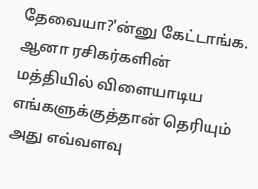தேவையா?'ன்னு கேட்டாங்க. ஆனா ரசிகர்களின் மத்தியில் விளையாடிய எங்களுக்குத்தான் தெரியும் அது எவ்வளவு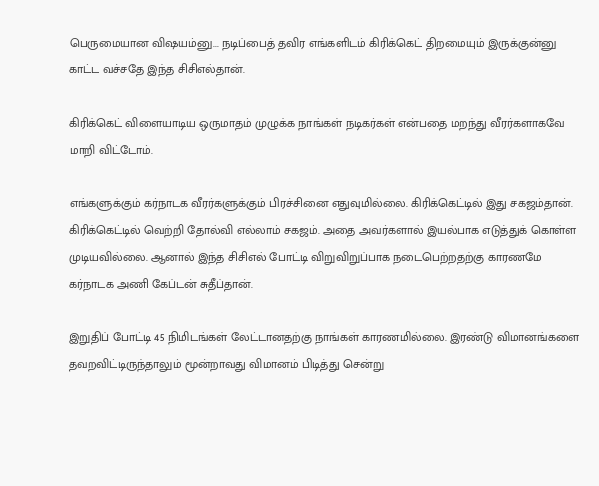பெருமையான விஷயம்னு... நடிப்பைத் தவிர எங்களிடம் கிரிக்கெட் திறமையும் இருக்குன்னு காட்ட வச்சதே இந்த சிசிஎல்தான்.

கிரிக்கெட் விளையாடிய ஒருமாதம் முழுக்க நாங்கள் நடிகர்கள் என்பதை மறந்து வீரர்களாகவே மாறி விட்டோம்.

எங்களுக்கும் கர்நாடக வீரர்களுக்கும் பிரச்சினை எதுவுமில்லை. கிரிக்கெட்டில் இது சகஜம்தான். கிரிக்கெட்டில் வெற்றி தோல்வி எல்லாம் சகஜம். அதை அவர்களால் இயல்பாக எடுத்துக் கொள்ள முடியவில்லை. ஆனால் இந்த சிசிஎல் போட்டி விறுவிறுப்பாக நடைபெற்றதற்கு காரணமே கர்நாடக அணி கேப்டன் சுதீப்தான்.

இறுதிப் போட்டி 45 நிமிடங்கள் லேட்டானதற்கு நாங்கள் காரணமில்லை. இரண்டு விமானங்களை தவறவிட்டிருந்தாலும் மூன்றாவது விமானம் பிடித்து சென்று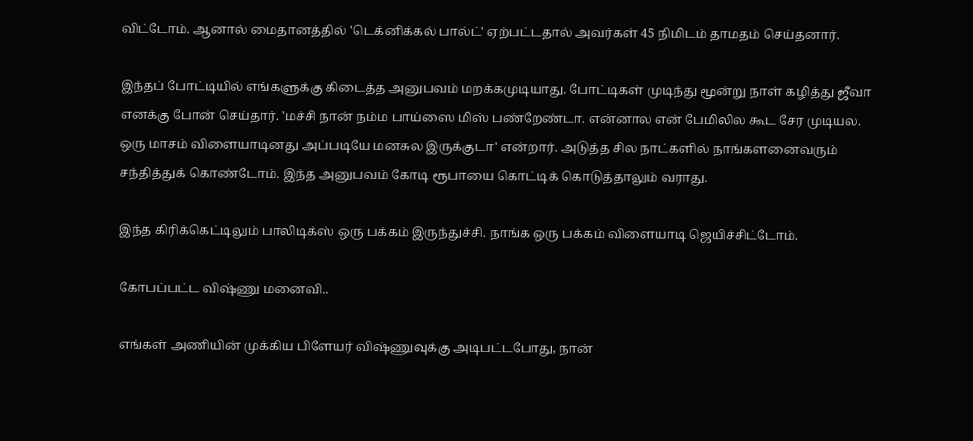விட்டோம். ஆனால் மைதானத்தில் 'டெக்னிக்கல் பால்ட்' ஏற்பட்டதால் அவர்கள் 45 நிமிடம் தாமதம் செய்தனார்.

இந்தப் போட்டியில் எங்களுக்கு கிடைத்த அனுபவம் மறக்கமுடியாது. போட்டிகள் முடிந்து மூன்று நாள் கழித்து ஜீவா எனக்கு போன் செய்தார். 'மச்சி நான் நம்ம பாய்ஸை மிஸ் பண்றேண்டா. என்னால என் பேமிலில கூட சேர முடியல. ஒரு மாசம் விளையாடினது அப்படியே மனசுல இருக்குடா' என்றார். அடுத்த சில நாட்களில் நாங்களனைவரும் சந்தித்துக் கொண்டோம். இந்த அனுபவம் கோடி ரூபாயை கொட்டிக் கொடுத்தாலும் வராது.

இந்த கிரிக்கெட்டிலும் பாலிடிக்ஸ் ஒரு பக்கம் இருந்துச்சி. நாங்க ஒரு பக்கம் விளையாடி ஜெயிச்சிட்டோம்.

கோபப்பட்ட விஷ்ணு மனைவி..

எங்கள் அணியின் முக்கிய பிளேயர் விஷ்ணுவுக்கு அடிபட்டபோது, நான்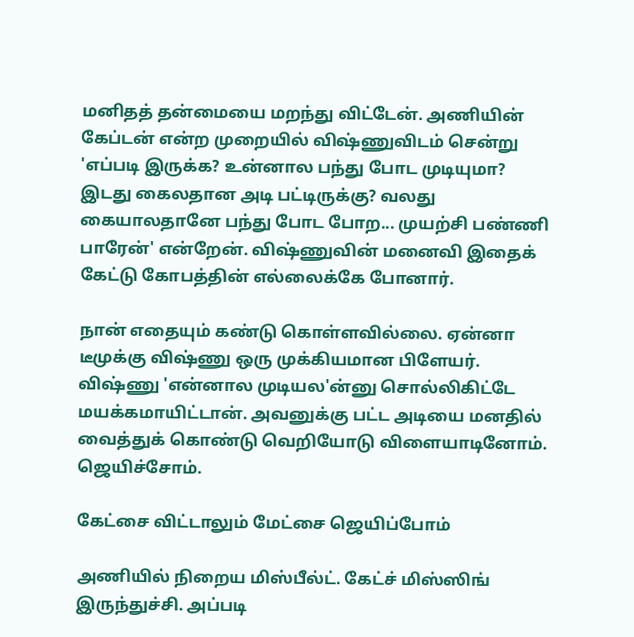மனிதத் தன்மையை மறந்து விட்டேன். அணியின் கேப்டன் என்ற முறையில் விஷ்ணுவிடம் சென்று 'எப்படி இருக்க? உன்னால பந்து போட முடியுமா? இடது கைலதான அடி பட்டிருக்கு? வலது கையாலதானே பந்து போட போற... முயற்சி பண்ணி பாரேன்' என்றேன். விஷ்ணுவின் மனைவி இதைக் கேட்டு கோபத்தின் எல்லைக்கே போனார்.

நான் எதையும் கண்டு கொள்ளவில்லை. ஏன்னா டீமுக்கு விஷ்ணு ஒரு முக்கியமான பிளேயர். விஷ்ணு 'என்னால முடியல'ன்னு சொல்லிகிட்டே மயக்கமாயிட்டான். அவனுக்கு பட்ட அடியை மனதில் வைத்துக் கொண்டு வெறியோடு விளையாடினோம். ஜெயிச்சோம்.

கேட்சை விட்டாலும் மேட்சை ஜெயிப்போம்

அணியில் நிறைய மிஸ்பீல்ட். கேட்ச் மிஸ்ஸிங் இருந்துச்சி. அப்படி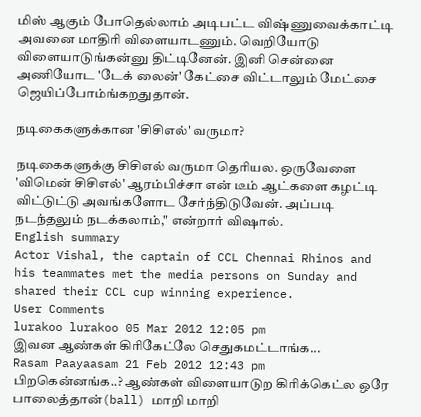மிஸ் ஆகும் போதெல்லாம் அடிபட்ட விஷ்ணுவைக்காட்டி அவனை மாதிரி விளையாடணும். வெறியோடு விளையாடுங்கன்னு திட்டினேன். இனி சென்னை அணியோட 'டேக் லைன்' கேட்சை விட்டாலும் மேட்சை ஜெயிப்போம்ங்கறதுதான்.

நடிகைகளுக்கான 'சிசிஎல்' வருமா?

நடிகைகளுக்கு சிசிஎல் வருமா தெரியல. ஒருவேளை 'விமென் சிசிஎல்' ஆரம்பிச்சா என் டீம் ஆட்களை கழட்டி விட்டுட்டு அவங்களோட சேர்ந்திடுவேன். அப்படி நடந்தலும் நடக்கலாம்," என்றார் விஷால்.
English summary
Actor Vishal, the captain of CCL Chennai Rhinos and his teammates met the media persons on Sunday and shared their CCL cup winning experience.
User Comments
lurakoo lurakoo 05 Mar 2012 12:05 pm
இவன ஆண்கள் கிரிகேட்லே செதுகமட்டாங்க...
Rasam Paayaasam 21 Feb 2012 12:43 pm
பிறகென்னங்க..? ஆண்கள் விளையாடுற கிரிக்கெட்ல ஒரே பாலைத்தான்(ball) மாறி மாறி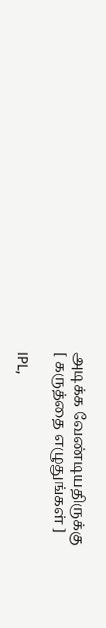அடிக்க வேண்டியதிருக்கு
[ கருத்தை எழுதுங்கள் ]

IPL,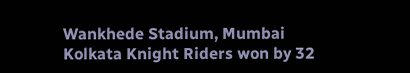Wankhede Stadium, Mumbai
Kolkata Knight Riders won by 32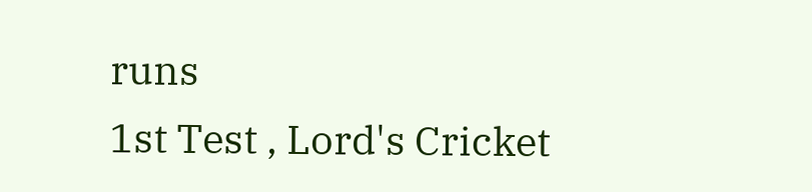runs
1st Test , Lord's Cricket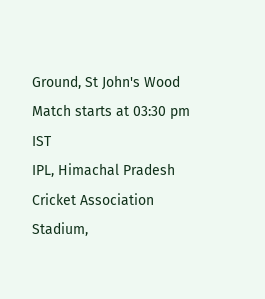Ground, St John's Wood
Match starts at 03:30 pm IST
IPL, Himachal Pradesh Cricket Association Stadium,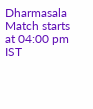Dharmasala
Match starts at 04:00 pm IST